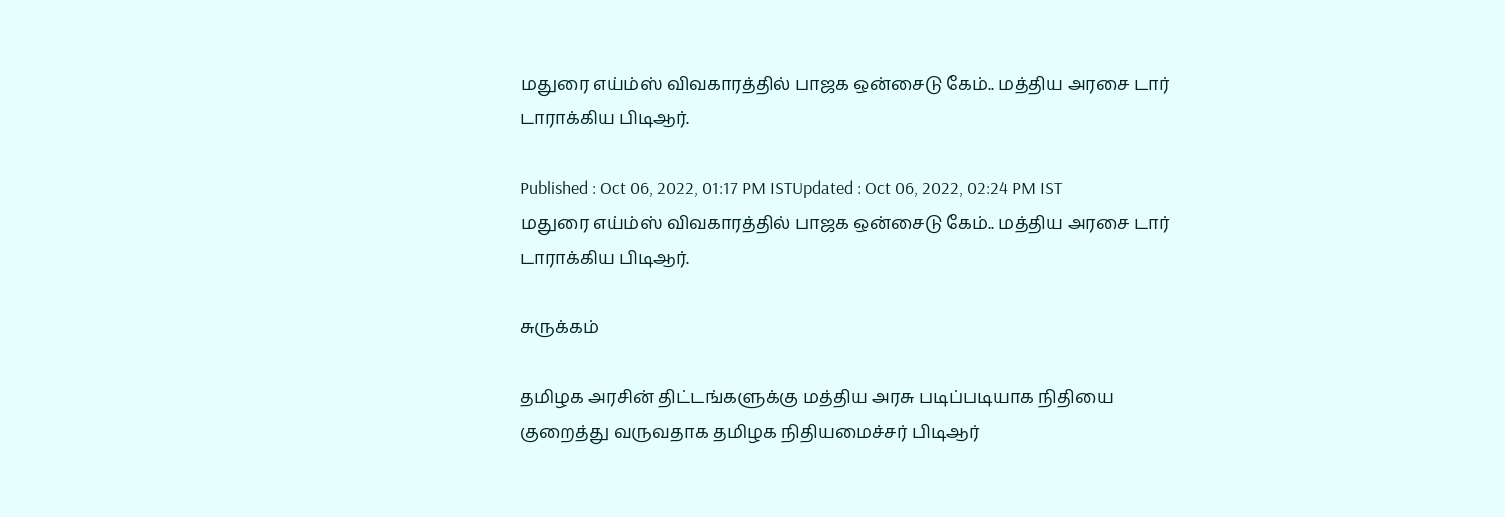மதுரை எய்ம்ஸ் விவகாரத்தில் பாஜக ஒன்சைடு கேம்.. மத்திய அரசை டார் டாராக்கிய பிடிஆர்.

Published : Oct 06, 2022, 01:17 PM ISTUpdated : Oct 06, 2022, 02:24 PM IST
மதுரை எய்ம்ஸ் விவகாரத்தில் பாஜக ஒன்சைடு கேம்.. மத்திய அரசை டார் டாராக்கிய பிடிஆர்.

சுருக்கம்

தமிழக அரசின் திட்டங்களுக்கு மத்திய அரசு படிப்படியாக நிதியை குறைத்து வருவதாக தமிழக நிதியமைச்சர் பிடிஆர்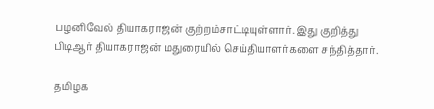பழனிவேல் தியாகராஜன் குற்றம்சாட்டியுள்ளார். இது குறித்து பிடிஆர் தியாகராஜன் மதுரையில் செய்தியாளர்களை சந்தித்தார்.

தமிழக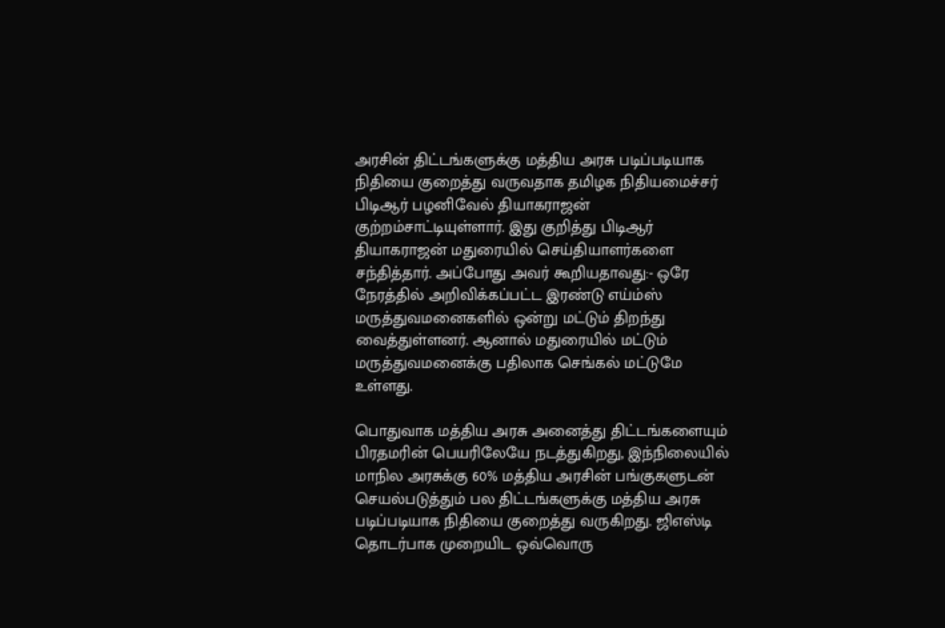அரசின் திட்டங்களுக்கு மத்திய அரசு படிப்படியாக நிதியை குறைத்து வருவதாக தமிழக நிதியமைச்சர் பிடிஆர் பழனிவேல் தியாகராஜன் குற்றம்சாட்டியுள்ளார். இது குறித்து பிடிஆர் தியாகராஜன் மதுரையில் செய்தியாளர்களை சந்தித்தார். அப்போது அவர் கூறியதாவது:- ஒரே நேரத்தில் அறிவிக்கப்பட்ட இரண்டு எய்ம்ஸ் மருத்துவமனைகளில் ஒன்று மட்டும் திறந்து வைத்துள்ளனர். ஆனால் மதுரையில் மட்டும் மருத்துவமனைக்கு பதிலாக செங்கல் மட்டுமே உள்ளது.

பொதுவாக மத்திய அரசு அனைத்து திட்டங்களையும் பிரதமரின் பெயரிலேயே நடத்துகிறது, இந்நிலையில் மாநில அரசுக்கு 60% மத்திய அரசின் பங்குகளுடன் செயல்படுத்தும் பல திட்டங்களுக்கு மத்திய அரசு படிப்படியாக நிதியை குறைத்து வருகிறது. ஜிஎஸ்டி தொடர்பாக முறையிட ஒவ்வொரு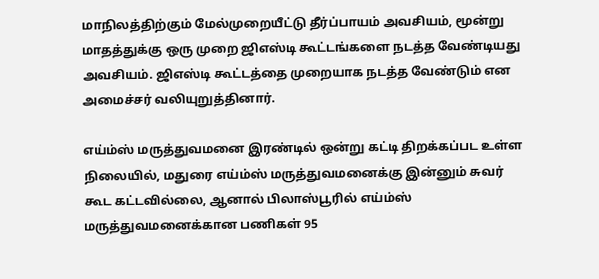மாநிலத்திற்கும் மேல்முறையீட்டு தீர்ப்பாயம் அவசியம், மூன்று மாதத்துக்கு ஒரு முறை ஜிஎஸ்டி கூட்டங்களை நடத்த வேண்டியது அவசியம். ஜிஎஸ்டி கூட்டத்தை முறையாக நடத்த வேண்டும் என அமைச்சர் வலியுறுத்தினார்.

எய்ம்ஸ் மருத்துவமனை இரண்டில் ஒன்று கட்டி திறக்கப்பட உள்ள நிலையில், மதுரை எய்ம்ஸ் மருத்துவமனைக்கு இன்னும் சுவர் கூட கட்டவில்லை, ஆனால் பிலாஸ்பூரில் எய்ம்ஸ் மருத்துவமனைக்கான பணிகள் 95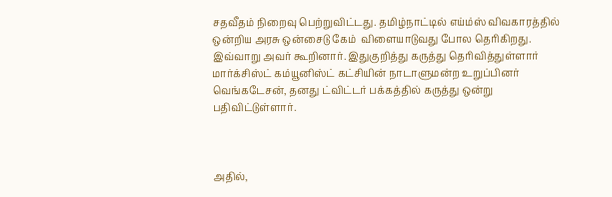சதவீதம் நிறைவு பெற்றுவிட்டது. தமிழ்நாட்டில் எய்ம்ஸ் விவகாரத்தில் ஒன்றிய அரசு ஒன்சைடு கேம்  விளையாடுவது போல தெரிகிறது. இவ்வாறு அவர் கூறினார். இதுகுறித்து கருத்து தெரிவித்துள்ளார் மார்க்சிஸ்ட் கம்யூனிஸ்ட் கட்சியின் நாடாளுமன்ற உறுப்பினர் வெங்கடேசன், தனது ட்விட்டர் பக்கத்தில் கருத்து ஒன்று பதிவிட்டுள்ளார்.



அதில்,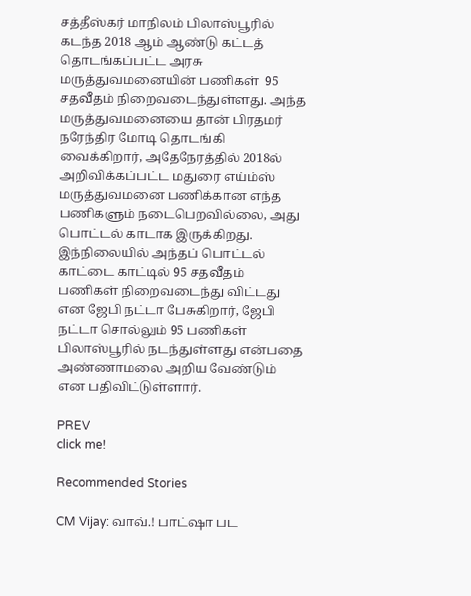சத்தீஸ்கர் மாநிலம் பிலாஸ்பூரில் கடந்த 2018 ஆம் ஆண்டு கட்டத் தொடங்கப்பட்ட அரசு மருத்துவமனையின் பணிகள்  95 சதவீதம் நிறைவடைந்துள்ளது. அந்த மருத்துவமனையை தான் பிரதமர் நரேந்திர மோடி தொடங்கி வைக்கிறார், அதேநேரத்தில் 2018ல் அறிவிக்கப்பட்ட மதுரை எய்ம்ஸ் மருத்துவமனை பணிக்கான எந்த பணிகளும் நடைபெறவில்லை, அது பொட்டல் காடாக இருக்கிறது. இந்நிலையில் அந்தப் பொட்டல் காட்டை காட்டில் 95 சதவீதம் பணிகள் நிறைவடைந்து விட்டது என ஜேபி நட்டா பேசுகிறார், ஜேபி நட்டா சொல்லும் 95 பணிகள் பிலாஸ்பூரில் நடந்துள்ளது என்பதை அண்ணாமலை அறிய வேண்டும் என பதிவிட்டுள்ளார்.

PREV
click me!

Recommended Stories

CM Vijay: வாவ்.! பாட்ஷா பட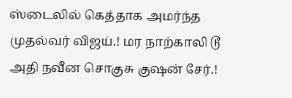ஸ்டைலில் கெத்தாக அமர்ந்த முதல்வர் விஜய்.! மர நாற்காலி டூ அதி நவீன சொகுசு குஷன் சேர்.!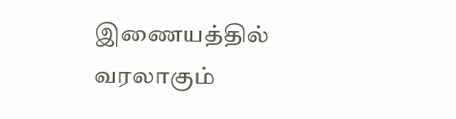இணையத்தில் வரலாகும்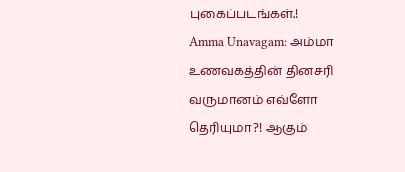புகைப்படங்கள்.!
Amma Unavagam: அம்மா உணவகத்தின் தினசரி வருமானம் எவ்ளோ தெரியுமா?! ஆகும்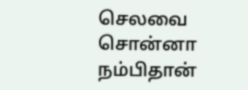செலவை சொன்னா நம்பிதான்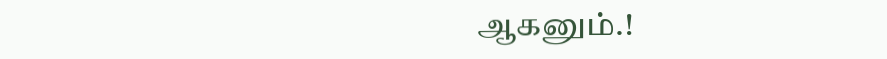ஆகனும்.!